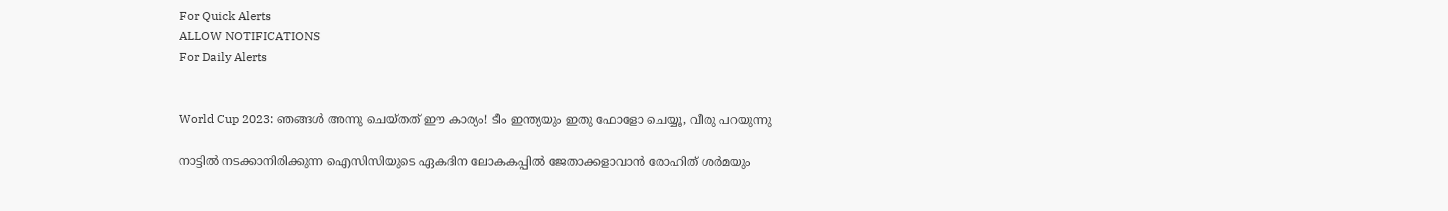For Quick Alerts
ALLOW NOTIFICATIONS
For Daily Alerts


World Cup 2023: ഞങ്ങള്‍ അന്നു ചെയ്തത് ഈ കാര്യം! ടീം ഇന്ത്യയും ഇതു ഫോളോ ചെയ്യൂ, വീരു പറയുന്നു

നാട്ടില്‍ നടക്കാനിരിക്കുന്ന ഐസിസിയുടെ ഏകദിന ലോകകപ്പില്‍ ജേതാക്കളാവാന്‍ രോഹിത് ശര്‍മയും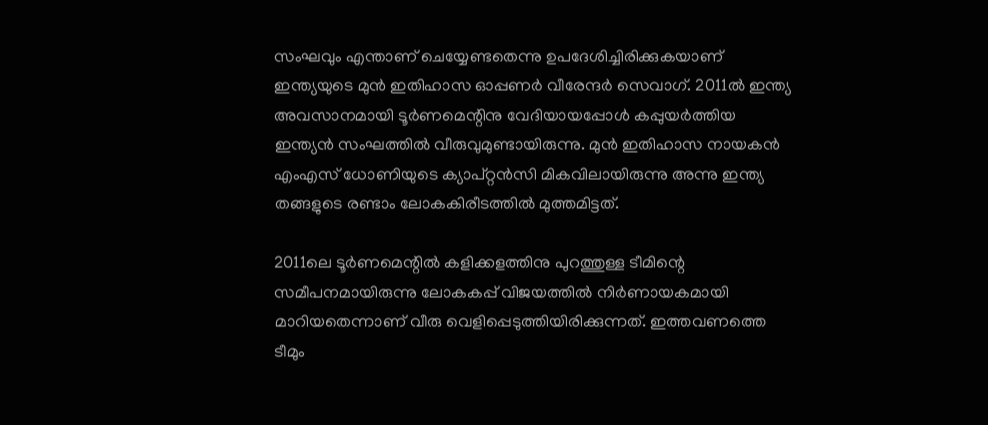സംഘവും എന്താണ് ചെയ്യേണ്ടതെന്നു ഉപദേശിച്ചിരിക്കുകയാണ് ഇന്ത്യയുടെ മുന്‍ ഇതിഹാസ ഓപ്പണര്‍ വീരേന്ദര്‍ സെവാഗ്. 2011ല്‍ ഇന്ത്യ അവസാനമായി ടൂര്‍ണമെന്റിനു വേദിയായപ്പോള്‍ കപ്പുയര്‍ത്തിയ ഇന്ത്യന്‍ സംഘത്തില്‍ വീരുവുമുണ്ടായിരുന്നു. മുന്‍ ഇതിഹാസ നായകന്‍ എംഎസ് ധോണിയുടെ ക്യാപ്റ്റന്‍സി മികവിലായിരുന്നു അന്നു ഇന്ത്യ തങ്ങളുടെ രണ്ടാം ലോകകിരീടത്തില്‍ മുത്തമിട്ടത്.

2011ലെ ടൂര്‍ണമെന്റില്‍ കളിക്കളത്തിനു പുറത്തുള്ള ടീമിന്റെ സമീപനമായിരുന്നു ലോകകപ്പ് വിജയത്തില്‍ നിര്‍ണായകമായി മാറിയതെന്നാണ് വീരു വെളിപ്പെടുത്തിയിരിക്കുന്നത്. ഇത്തവണത്തെ ടീമും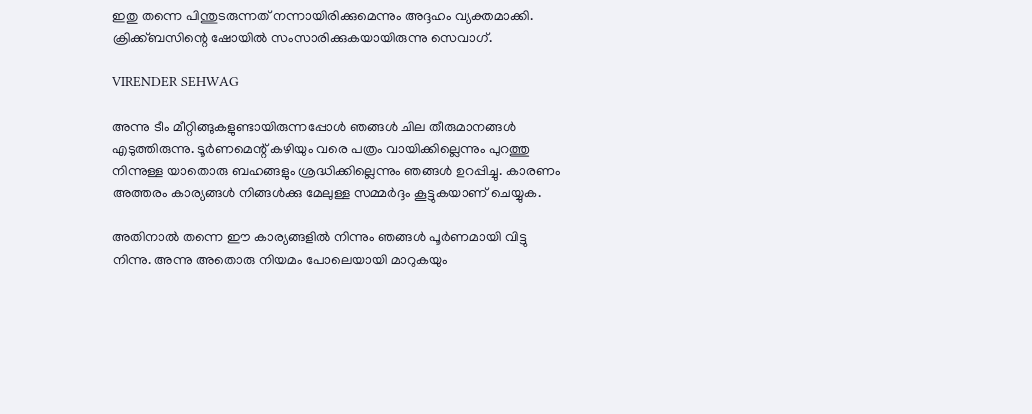ഇതു തന്നെ പിന്തുടരുന്നത് നന്നായിരിക്കുമെന്നും അദ്ദഹം വ്യക്തമാക്കി. ക്രിക്ക്ബസിന്റെ ഷോയില്‍ സംസാരിക്കുകയായിരുന്നു സെവാഗ്.

VIRENDER SEHWAG

അന്നു ടീം മീറ്റിങ്ങുകളുണ്ടായിരുന്നപ്പോള്‍ ഞങ്ങള്‍ ചില തീരുമാനങ്ങള്‍ എടുത്തിരുന്നു. ടൂര്‍ണമെന്റ് കഴിയും വരെ പത്രം വായിക്കില്ലെന്നും പുറത്തു നിന്നുള്ള യാതൊരു ബഹങ്ങളും ശ്രദ്ധിക്കില്ലെന്നും ഞങ്ങള്‍ ഉറപ്പിച്ചു. കാരണം അത്തരം കാര്യങ്ങള്‍ നിങ്ങള്‍ക്കു മേലുള്ള സമ്മര്‍ദ്ദം കൂട്ടുകയാണ് ചെയ്യുക.

അതിനാല്‍ തന്നെ ഈ കാര്യങ്ങളില്‍ നിന്നും ഞങ്ങള്‍ പൂര്‍ണമായി വിട്ടു നിന്നു. അന്നു അതൊരു നിയമം പോലെയായി മാറുകയും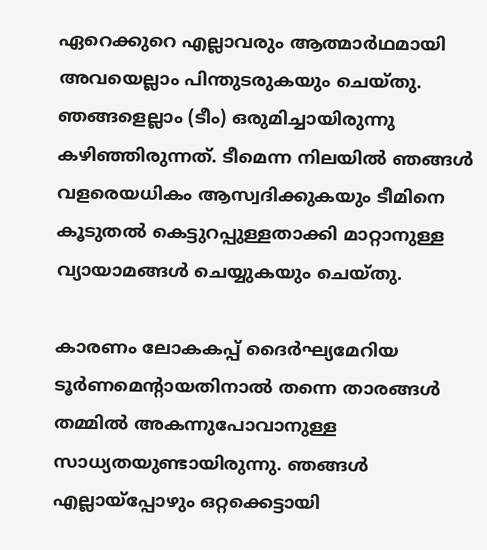ഏറെക്കുറെ എല്ലാവരും ആത്മാര്‍ഥമായി അവയെല്ലാം പിന്തുടരുകയും ചെയ്തു. ഞങ്ങളെല്ലാം (ടീം) ഒരുമിച്ചായിരുന്നു കഴിഞ്ഞിരുന്നത്. ടീമെന്ന നിലയില്‍ ഞങ്ങള്‍ വളരെയധികം ആസ്വദിക്കുകയും ടീമിനെ കൂടുതല്‍ കെട്ടുറപ്പുള്ളതാക്കി മാറ്റാനുള്ള വ്യായാമങ്ങൾ ചെയ്യുകയും ചെയ്തു.

കാരണം ലോകകപ്പ് ദൈര്‍ഘ്യമേറിയ ടൂര്‍ണമെന്റായതിനാല്‍ തന്നെ താരങ്ങള്‍ തമ്മില്‍ അകന്നുപോവാനുള്ള സാധ്യതയുണ്ടായിരുന്നു. ഞങ്ങള്‍ എല്ലായ്‌പ്പോഴും ഒറ്റക്കെട്ടായി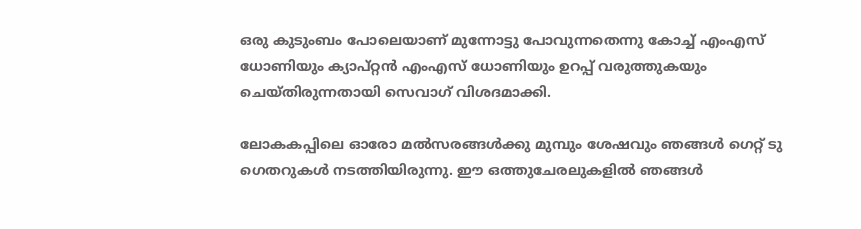ഒരു കുടുംബം പോലെയാണ് മുന്നോട്ടു പോവുന്നതെന്നു കോച്ച് എംഎസ് ധോണിയും ക്യാപ്റ്റന്‍ എംഎസ് ധോണിയും ഉറപ്പ് വരുത്തുകയും ചെയ്തിരുന്നതായി സെവാഗ് വിശദമാക്കി.

ലോകകപ്പിലെ ഓരോ മല്‍സരങ്ങള്‍ക്കു മുമ്പും ശേഷവും ഞങ്ങള്‍ ഗെറ്റ് ടു ഗെതറുകള്‍ നടത്തിയിരുന്നു. ഈ ഒത്തുചേരലുകളില്‍ ഞങ്ങള്‍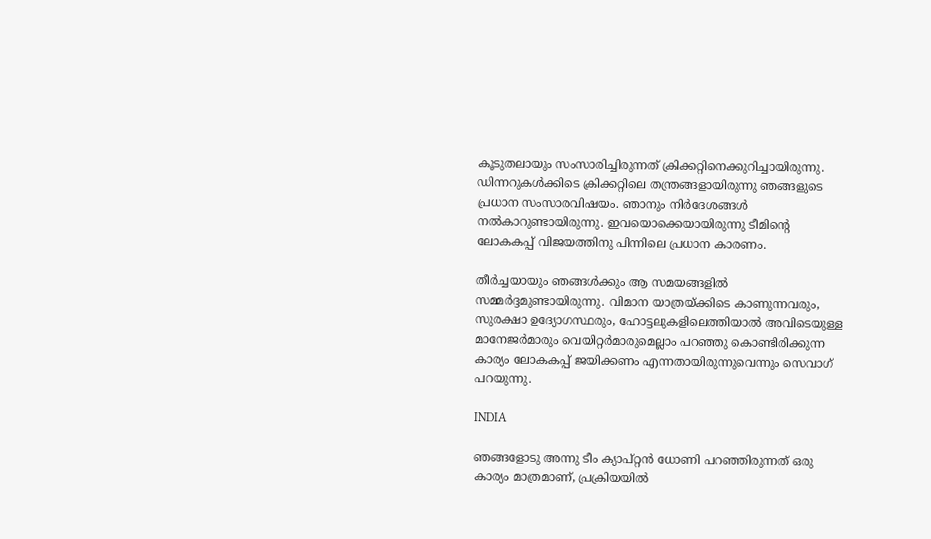കൂടുതലായും സംസാരിച്ചിരുന്നത് ക്രിക്കറ്റിനെക്കുറിച്ചായിരുന്നു. ഡിന്നറുകള്‍ക്കിടെ ക്രിക്കറ്റിലെ തന്ത്രങ്ങളായിരുന്നു ഞങ്ങളുടെ പ്രധാന സംസാരവിഷയം. ഞാനും നിര്‍ദേശങ്ങള്‍ നല്‍കാറുണ്ടായിരുന്നു. ഇവയൊക്കെയായിരുന്നു ടീമിന്റെ ലോകകപ്പ് വിജയത്തിനു പിന്നിലെ പ്രധാന കാരണം.

തീര്‍ച്ചയായും ഞങ്ങള്‍ക്കും ആ സമയങ്ങളില്‍ സമ്മര്‍ദ്ദമുണ്ടായിരുന്നു. വിമാന യാത്രയ്ക്കിടെ കാണുന്നവരും, സുരക്ഷാ ഉദ്യോഗസ്ഥരും, ഹോട്ടലുകളിലെത്തിയാല്‍ അവിടെയുള്ള മാനേജര്‍മാരും വെയിറ്റര്‍മാരുമെല്ലാം പറഞ്ഞു കൊണ്ടിരിക്കുന്ന കാര്യം ലോകകപ്പ് ജയിക്കണം എന്നതായിരുന്നുവെന്നും സെവാഗ് പറയുന്നു.

INDIA

ഞങ്ങളോടു അന്നു ടീം ക്യാപ്റ്റന്‍ ധോണി പറഞ്ഞിരുന്നത് ഒരു കാര്യം മാത്രമാണ്, പ്രക്രിയയില്‍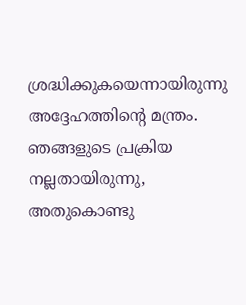ശ്രദ്ധിക്കുകയെന്നായിരുന്നു അദ്ദേഹത്തിന്റെ മന്ത്രം. ഞങ്ങളുടെ പ്രക്രിയ നല്ലതായിരുന്നു, അതുകൊണ്ടു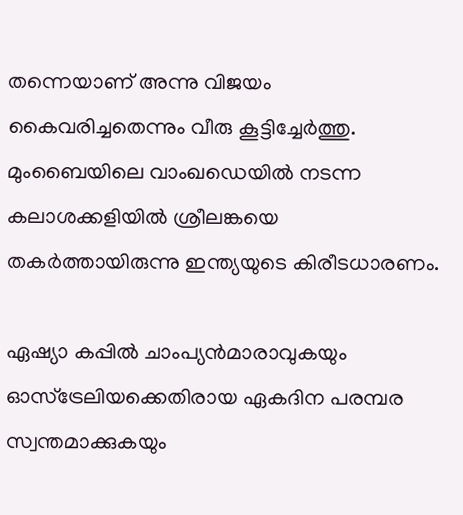തന്നെയാണ് അന്നു വിജയം കൈവരിച്ചതെന്നും വീരു കൂട്ടിച്ചേര്‍ത്തു. മുംബൈയിലെ വാംഖഡെയില്‍ നടന്ന കലാശക്കളിയില്‍ ശ്രീലങ്കയെ തകര്‍ത്തായിരുന്നു ഇന്ത്യയുടെ കിരീടധാരണം.

ഏഷ്യാ കപ്പില്‍ ചാംപ്യന്‍മാരാവുകയും ഓസ്‌ട്രേലിയക്കെതിരായ ഏകദിന പരമ്പര സ്വന്തമാക്കുകയും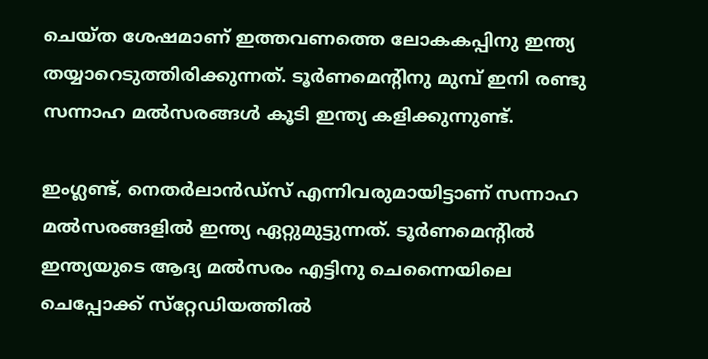ചെയ്ത ശേഷമാണ് ഇത്തവണത്തെ ലോകകപ്പിനു ഇന്ത്യ തയ്യാറെടുത്തിരിക്കുന്നത്. ടൂര്‍ണമെന്റിനു മുമ്പ് ഇനി രണ്ടു സന്നാഹ മല്‍സരങ്ങള്‍ കൂടി ഇന്ത്യ കളിക്കുന്നുണ്ട്.

ഇംഗ്ലണ്ട്, നെതര്‍ലാന്‍ഡ്‌സ് എന്നിവരുമായിട്ടാണ് സന്നാഹ മല്‍സരങ്ങളില്‍ ഇന്ത്യ ഏറ്റുമുട്ടുന്നത്. ടൂര്‍ണമെന്റില്‍ ഇന്ത്യയുടെ ആദ്യ മല്‍സരം എട്ടിനു ചെന്നൈയിലെ ചെപ്പോക്ക് സ്‌റ്റേഡിയത്തില്‍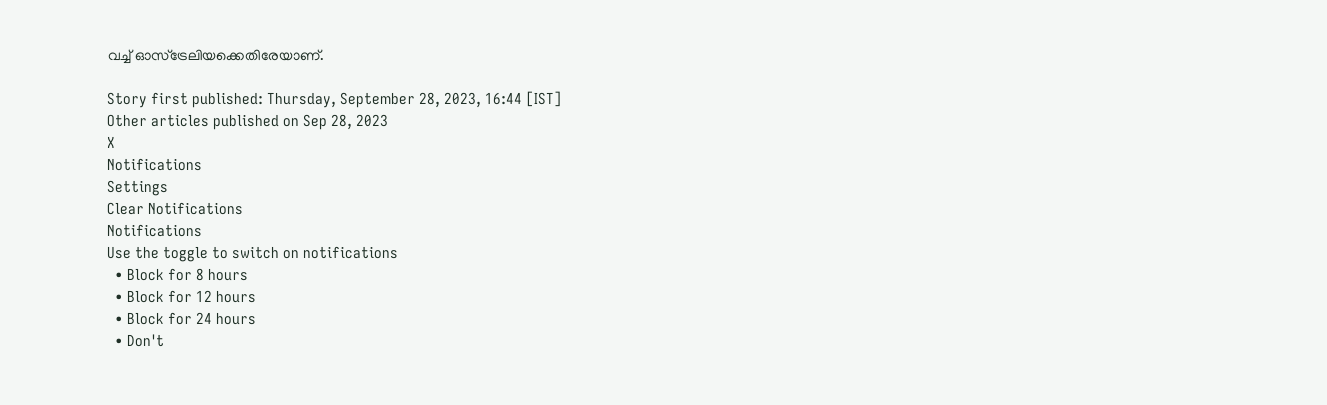വച്ച് ഓസ്‌ട്രേലിയക്കെതിരേയാണ്.

Story first published: Thursday, September 28, 2023, 16:44 [IST]
Other articles published on Sep 28, 2023
X
Notifications
Settings
Clear Notifications
Notifications
Use the toggle to switch on notifications
  • Block for 8 hours
  • Block for 12 hours
  • Block for 24 hours
  • Don't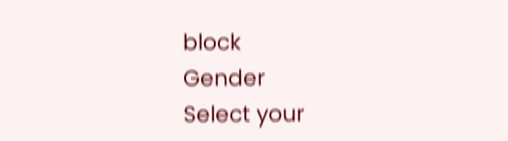block
Gender
Select your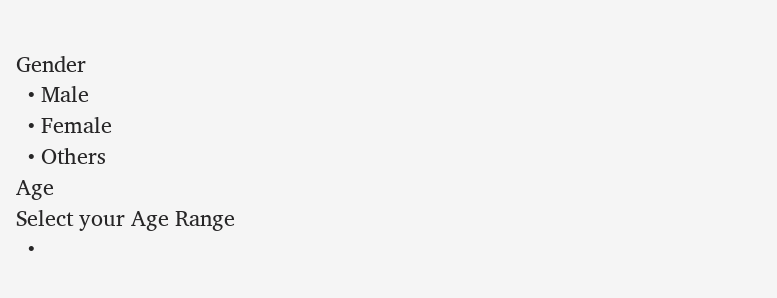Gender
  • Male
  • Female
  • Others
Age
Select your Age Range
  •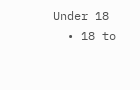Under 18
  • 18 to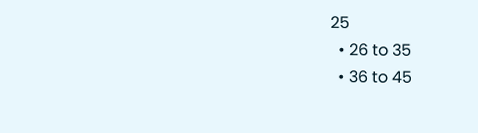25
  • 26 to 35
  • 36 to 45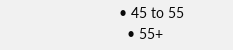• 45 to 55
  • 55+